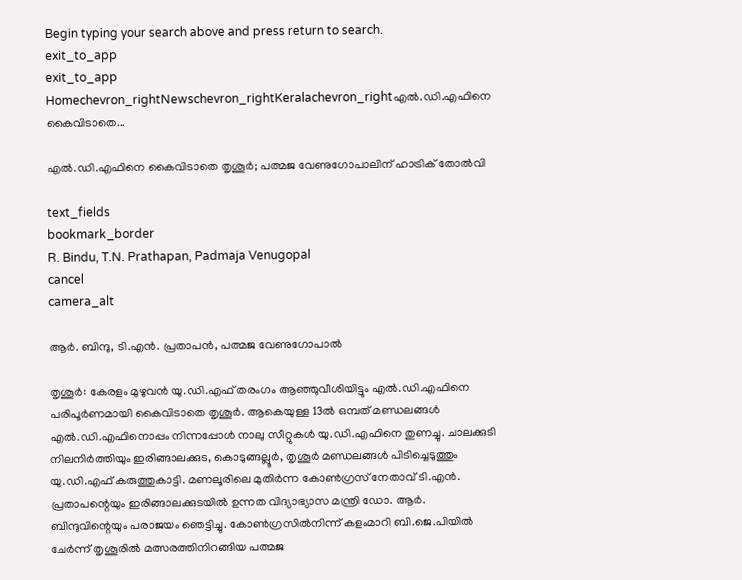Begin typing your search above and press return to search.
exit_to_app
exit_to_app
Homechevron_rightNewschevron_rightKeralachevron_rightഎൽ.ഡി.എഫിനെ കൈവിടാതെ...

എൽ.ഡി.എഫിനെ കൈവിടാതെ തൃശൂർ; പത്മജ വേണുഗോപാലിന് ഹാട്രിക് തോൽവി

text_fields
bookmark_border
R. Bindu, T.N. Prathapan, Padmaja Venugopal
cancel
camera_alt

ആർ. ബിന്ദു, ടി.എൻ. പ്രതാപൻ, പത്മജ വേണുഗോപാൽ

തൃശൂർ: കേരളം മുഴുവൻ യു.ഡി.എഫ് തരംഗം ആഞ്ഞുവീശിയിട്ടും എൽ.ഡി.എഫിനെ പരിപൂർണമായി കൈവിടാതെ തൃശൂർ. ആകെയുള്ള 13ൽ ഒമ്പത് മണ്ഡലങ്ങൾ എൽ.ഡി.എഫിനൊപ്പം നിന്നപ്പോൾ നാലു സീറ്റുകൾ യു.ഡി.എഫിനെ തുണച്ചു. ചാലക്കുടി നിലനിർത്തിയും ഇരിങ്ങാലക്കുട, കൊടുങ്ങല്ലൂർ, തൃശൂർ മണ്ഡലങ്ങൾ പിടിച്ചെടുത്തും യു.ഡി.എഫ് കരുത്തുകാട്ടി. മണലൂരിലെ മുതിർന്ന കോൺഗ്രസ് നേതാവ് ടി.എൻ. പ്രതാപന്റെയും ഇരിങ്ങാലക്കുടയിൽ ഉന്നത വിദ്യാഭ്യാസ മന്ത്രി ഡോ. ആർ. ബിന്ദുവിന്റെയും പരാജയം ഞെട്ടിച്ചു. കോൺഗ്രസിൽനിന്ന് കളംമാറി ബി.ജെ.പിയിൽ ചേർന്ന് തൃശൂരിൽ മത്സരത്തിനിറങ്ങിയ പത്മജ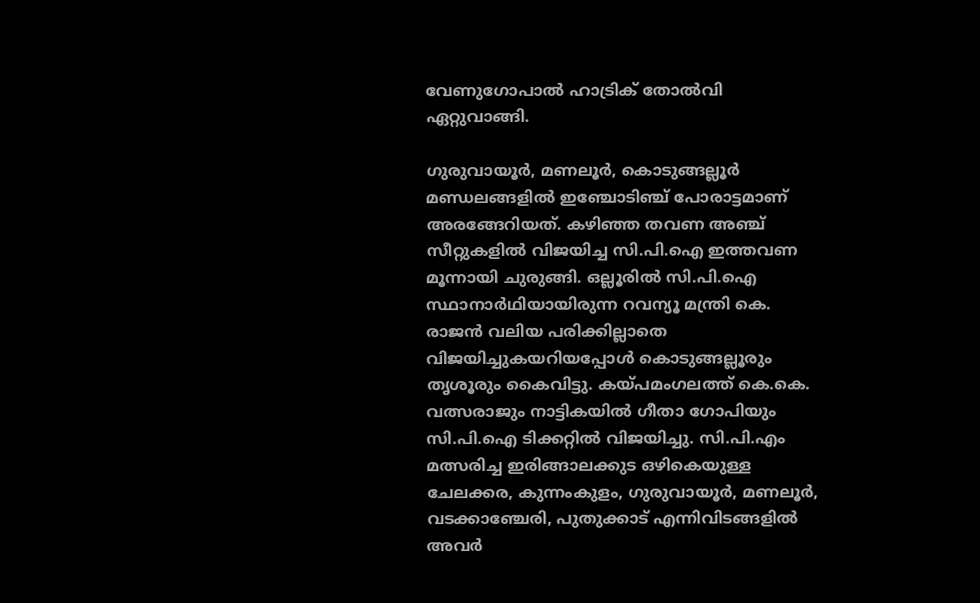വേണുഗോപാൽ ഹാട്രിക് തോൽവി ഏറ്റുവാങ്ങി.

ഗുരുവായൂർ, മണലൂർ, കൊടുങ്ങല്ലൂർ മണ്ഡലങ്ങളിൽ ഇഞ്ചോടിഞ്ച് പോരാട്ടമാണ് അരങ്ങേറിയത്. കഴിഞ്ഞ തവണ അഞ്ച് സീറ്റുകളിൽ വിജയിച്ച സി.പി.ഐ ഇത്തവണ മൂന്നായി ചുരുങ്ങി. ഒല്ലൂരിൽ സി.പി.ഐ സ്ഥാനാർഥിയായിരുന്ന റവന്യൂ മന്ത്രി കെ. രാജൻ വലിയ പരിക്കില്ലാതെ വിജയിച്ചുകയറിയപ്പോൾ കൊടുങ്ങല്ലൂരും തൃശൂരും കൈവിട്ടു. കയ്പമംഗലത്ത് കെ.കെ. വത്സരാജും നാട്ടികയിൽ ഗീതാ ഗോപിയും സി.പി.ഐ ടിക്കറ്റിൽ വിജയിച്ചു. സി.പി.എം മത്സരിച്ച ഇരിങ്ങാലക്കുട ഒഴികെയുള്ള ചേലക്കര, കുന്നംകുളം, ഗുരുവായൂർ, മണലൂർ, വടക്കാഞ്ചേരി, പുതുക്കാട് എന്നിവിടങ്ങളിൽ അവർ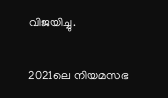വിജയിച്ചു.

2021ലെ നിയമസഭ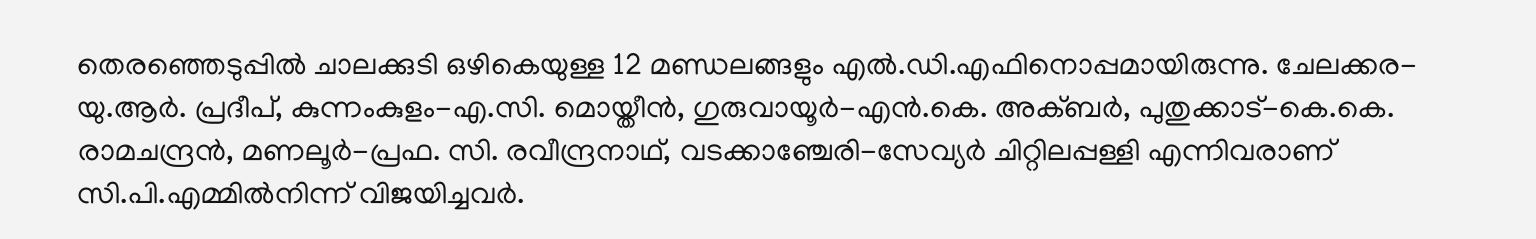തെരഞ്ഞെടുപ്പിൽ ചാലക്കുടി ഒഴികെയുള്ള 12 മണ്ഡലങ്ങളും എൽ.ഡി.എഫിനൊപ്പമായിരുന്നു. ചേലക്കര-യു.ആർ. പ്രദീപ്, കുന്നംകുളം-എ.സി. മൊയ്തീൻ, ഗുരുവായൂർ-എൻ.കെ. അക്ബർ, പുതുക്കാട്-കെ.കെ. രാമചന്ദ്രൻ, മണലൂർ-പ്രഫ. സി. രവീന്ദ്രനാഥ്, വടക്കാഞ്ചേരി-സേവ്യർ ചിറ്റിലപ്പള്ളി എന്നിവരാണ് സി.പി.എമ്മിൽനിന്ന് വിജയിച്ചവർ.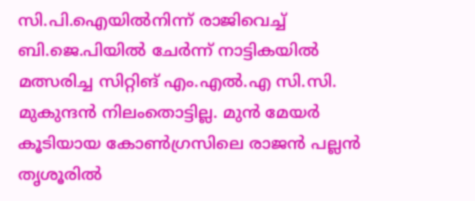സി.പി.ഐയിൽനിന്ന് രാജിവെച്ച് ബി.ജെ.പിയിൽ ചേർന്ന് നാട്ടികയിൽ മത്സരിച്ച സിറ്റിങ് എം.എൽ.എ സി.സി. മുകുന്ദൻ നിലംതൊട്ടില്ല. മുൻ മേയർ കൂടിയായ കോൺഗ്രസിലെ രാജൻ പല്ലൻ തൃശൂരിൽ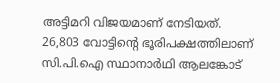അട്ടിമറി വിജയമാണ് നേടിയത്. 26,803 വോട്ടിന്റെ ഭൂരിപക്ഷത്തിലാണ് സി.പി.ഐ സ്ഥാനാർഥി ആലങ്കോട്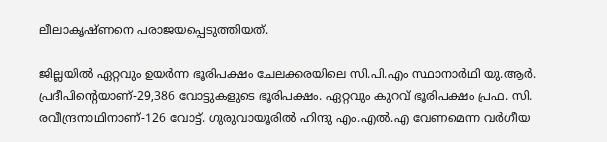ലീലാകൃഷ്ണനെ പരാജയപ്പെടുത്തിയത്.

ജില്ലയിൽ ഏറ്റവും ഉയർന്ന ഭൂരിപക്ഷം ചേലക്കരയിലെ സി.പി.എം സ്ഥാനാർഥി യു.ആർ. പ്രദീപിന്റെയാണ്-29,386 വോട്ടുകളുടെ ഭൂരിപക്ഷം. ഏറ്റവും കുറവ് ഭൂരിപക്ഷം പ്രഫ. സി. രവീന്ദ്രനാഥിനാണ്-126 വോട്ട്. ഗുരുവായൂരിൽ ഹിന്ദു എം.എൽ.എ വേണമെന്ന വർഗീയ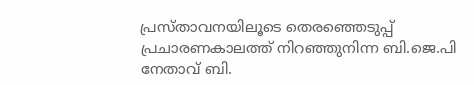പ്രസ്താവനയിലൂടെ തെരഞ്ഞെടുപ്പ് പ്രചാരണകാലത്ത് നിറഞ്ഞുനിന്ന ബി.ജെ.പി നേതാവ് ബി.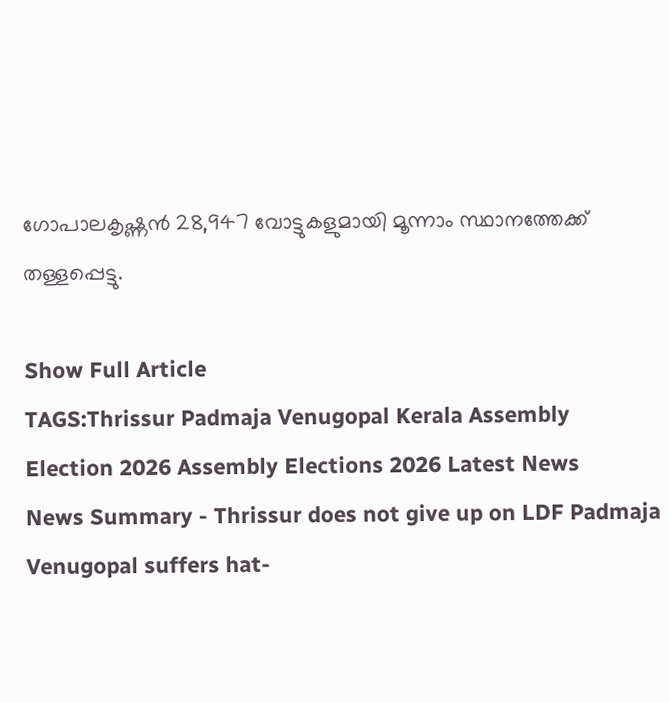ഗോപാലകൃഷ്ണൻ 28,947 വോട്ടുകളുമായി മൂന്നാം സ്ഥാനത്തേക്ക് തള്ളപ്പെട്ടു.

Show Full Article
TAGS:Thrissur Padmaja Venugopal Kerala Assembly Election 2026 Assembly Elections 2026 Latest News
News Summary - Thrissur does not give up on LDF Padmaja Venugopal suffers hat-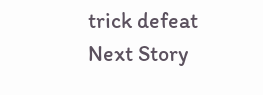trick defeat
Next Story